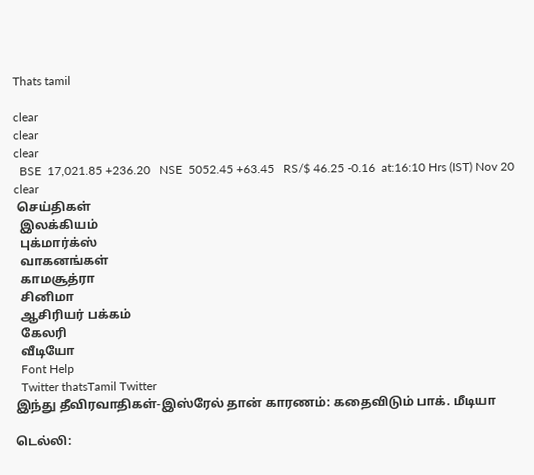Thats tamil

clear
clear
clear
  BSE  17,021.85 +236.20   NSE  5052.45 +63.45   RS/$ 46.25 -0.16  at:16:10 Hrs (IST) Nov 20
clear
 செய்திகள்
  இலக்கியம்
  புக்மார்க்ஸ்
  வாகனங்கள்
  காமசூத்ரா
  சினிமா
  ஆசிரியர் பக்கம்
  கேலரி
  வீடியோ
  Font Help
  Twitter thatsTamil Twitter
இந்து தீவிரவாதிகள்-இஸ்ரேல் தான் காரணம்: கதைவிடும் பாக். மீடியா

டெல்லி: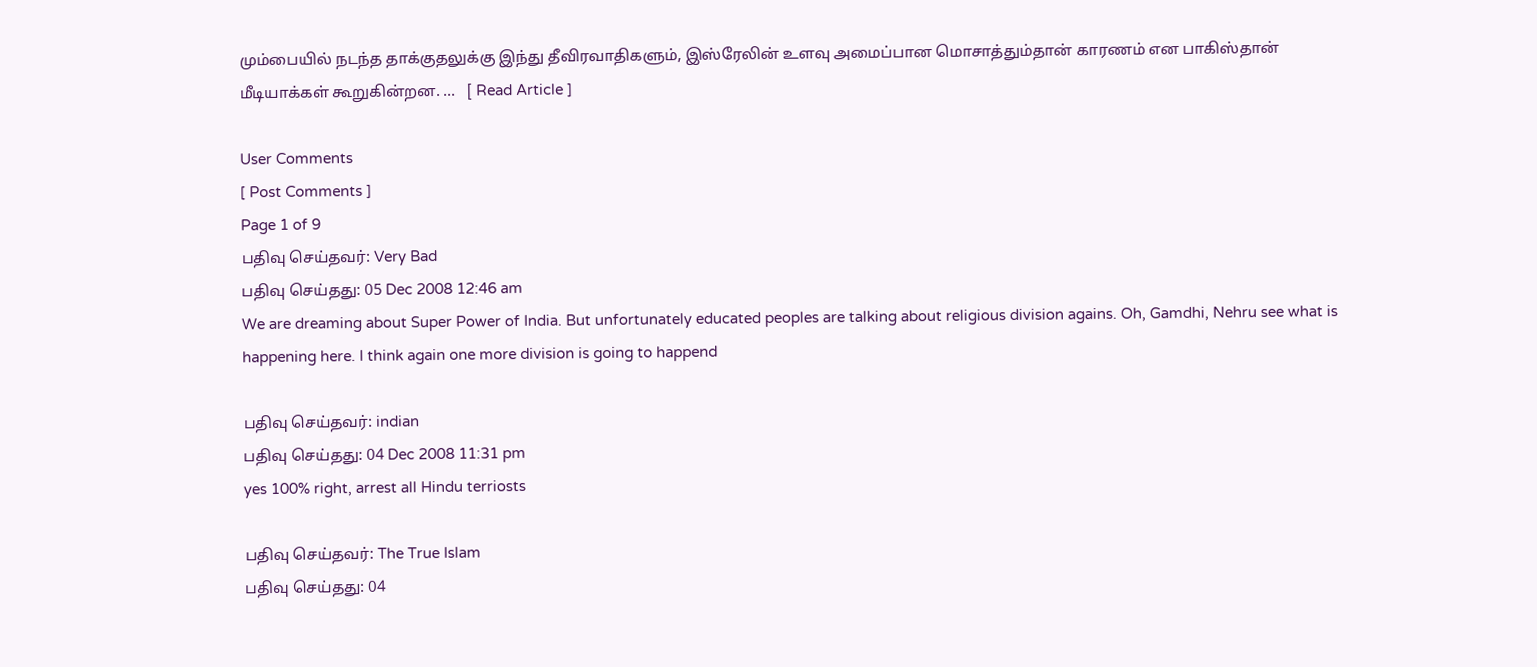மும்பையில் நடந்த தாக்குதலுக்கு இந்து தீவிரவாதிகளும், இஸ்ரேலின் உளவு அமைப்பான மொசாத்தும்தான் காரணம் என பாகிஸ்தான் மீடியாக்கள் கூறுகின்றன. ...   [ Read Article ]

User Comments
[ Post Comments ]
Page 1 of 9
பதிவு செய்தவர்: Very Bad
பதிவு செய்தது: 05 Dec 2008 12:46 am
We are dreaming about Super Power of India. But unfortunately educated peoples are talking about religious division agains. Oh, Gamdhi, Nehru see what is happening here. I think again one more division is going to happend

பதிவு செய்தவர்: indian
பதிவு செய்தது: 04 Dec 2008 11:31 pm
yes 100% right, arrest all Hindu terriosts

பதிவு செய்தவர்: The True Islam
பதிவு செய்தது: 04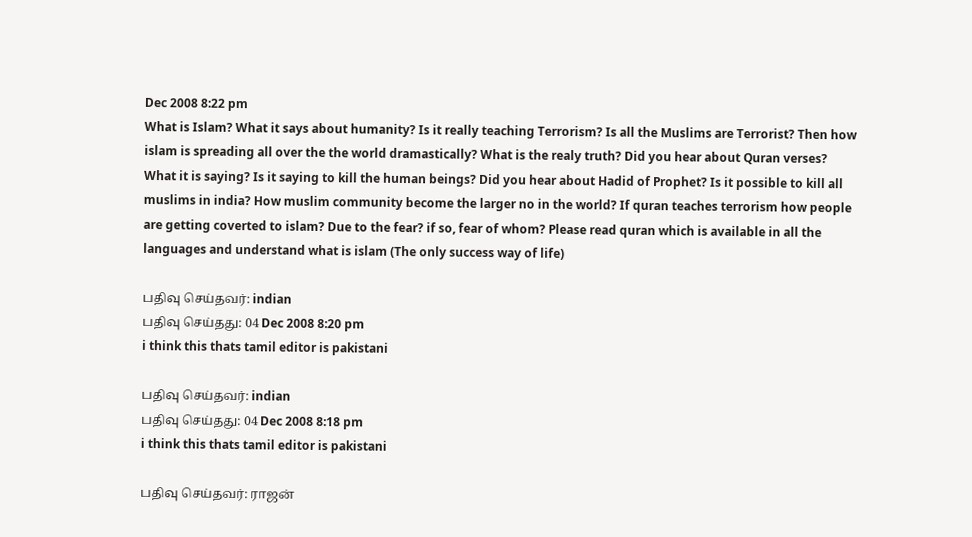Dec 2008 8:22 pm
What is Islam? What it says about humanity? Is it really teaching Terrorism? Is all the Muslims are Terrorist? Then how islam is spreading all over the the world dramastically? What is the realy truth? Did you hear about Quran verses? What it is saying? Is it saying to kill the human beings? Did you hear about Hadid of Prophet? Is it possible to kill all muslims in india? How muslim community become the larger no in the world? If quran teaches terrorism how people are getting coverted to islam? Due to the fear? if so, fear of whom? Please read quran which is available in all the languages and understand what is islam (The only success way of life)

பதிவு செய்தவர்: indian
பதிவு செய்தது: 04 Dec 2008 8:20 pm
i think this thats tamil editor is pakistani

பதிவு செய்தவர்: indian
பதிவு செய்தது: 04 Dec 2008 8:18 pm
i think this thats tamil editor is pakistani

பதிவு செய்தவர்: ராஜ‌ன்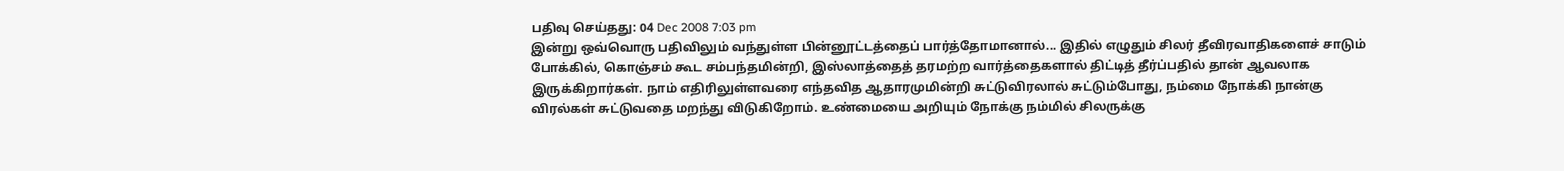பதிவு செய்தது: 04 Dec 2008 7:03 pm
இன்று ஒவ்வொரு பதிவிலும் வந்துள்ள பின்னூட்டத்தைப் பார்த்தோமானால்... இதில் எழுதும் சிலர் தீவிரவாதிகளைச் சாடும் போக்கில், கொஞ்சம் கூட சம்பந்தமின்றி, இஸ்லாத்தைத் தரமற்ற வார்த்தைகளால் திட்டித் தீர்ப்பதில் தான் ஆவலாக இருக்கிறார்கள். நாம் எதிரிலுள்ளவரை எந்தவித ஆதாரமுமின்றி சுட்டுவிரலால் சுட்டும்போது, நம்மை நோக்கி நான்கு விரல்கள் சுட்டுவதை மறந்து விடுகிறோம். உண்மையை அறியும் நோக்கு நம்மில் சிலருக்கு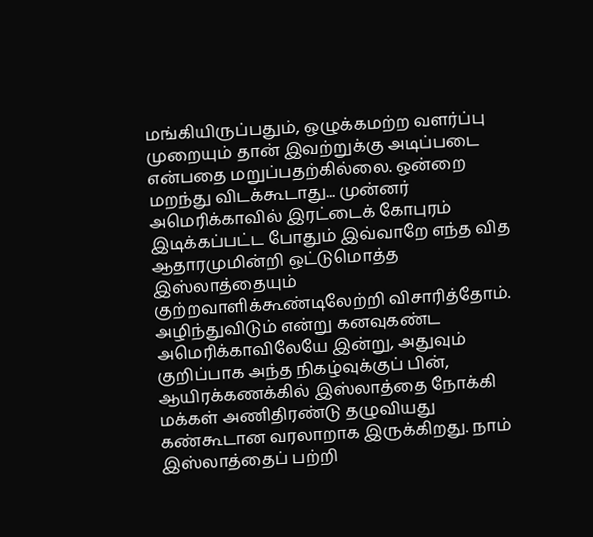மங்கியிருப்பதும், ஒழுக்கமற்ற வளர்ப்பு முறையும் தான் இவற்றுக்கு அடிப்படை என்பதை மறுப்பதற்கில்லை. ஒன்றை ம‌ற‌ந்து விட‌க்கூடாது... முன்ன‌ர் அமெரிக்காவில் இர‌ட்டைக் கோபுர‌ம் இடிக்க‌ப்ப‌ட்ட‌ போதும் இவ்வாறே எந்த‌ வித‌ ஆதார‌முமின்றி ஒட்டுமொத்த‌ இஸ்லாத்தையும் குற்ற‌வாளிக்கூண்டிலேற்றி விசாரித்தோம். அழிந்துவிடும் என்று க‌ன‌வுக‌ண்ட‌ அமெரிக்காவிலேயே இன்று, அதுவும் குறிப்பாக‌ அந்த‌ நிக‌ழ்வுக்குப் பின், ஆயிர‌க்க‌ண‌க்கில் இஸ்லாத்தை நோக்கி ம‌க்க‌ள் அணிதிர‌ண்டு த‌ழுவிய‌து க‌ண்கூடான‌ வ‌ர‌லாறாக‌ இருக்கிற‌து. நாம் இஸ்லாத்தைப் ப‌ற்றி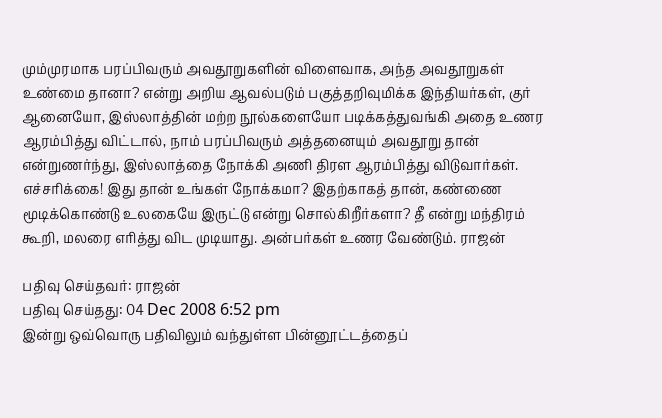மும்முரமாக ப‌ர‌ப்பிவ‌ரும் அவ‌தூறுக‌ளின் விளைவாக‌, அந்த அவதூறுகள் உண்மை தானா? என்று அறிய‌ ஆவ‌ல்ப‌டும் ப‌குத்த‌றிவுமிக்க‌ இந்திய‌ர்கள், குர் ஆனையோ, இஸ்லாத்தின் ம‌ற்ற‌ நூல்க‌ளையோ ப‌டிக்க‌த்துவ‌ங்கி அதை உண‌ர‌ ஆர‌ம்பித்து விட்டால், நாம் ப‌ர‌ப்பிவ‌ரும் அத்த‌னையும் அவ‌தூறு தான் என்றுண‌ர்ந்து, இஸ்லாத்தை நோக்கி அணி திர‌ள‌ ஆர‌ம்பித்து விடுவார்க‌ள். எச்ச‌ரிக்கை! இது தான் உங்க‌ள் நோக்க‌மா? இத‌ற்காக‌த் தான், க‌ண்ணை மூடிக்கொண்டு உல‌கையே இருட்டு என்று சொல்கிறீர்க‌ளா? தீ என்று ம‌ந்திர‌ம் கூறி, ம‌ல‌ரை எரித்து விட‌ முடியாது. அன்ப‌ர்க‌ள் உண‌ர‌ வேண்டும். ராஜ‌ன்

பதிவு செய்தவர்: ராஜ‌ன்
பதிவு செய்தது: 04 Dec 2008 6:52 pm
இன்று ஒவ்வொரு பதிவிலும் வந்துள்ள பின்னூட்டத்தைப்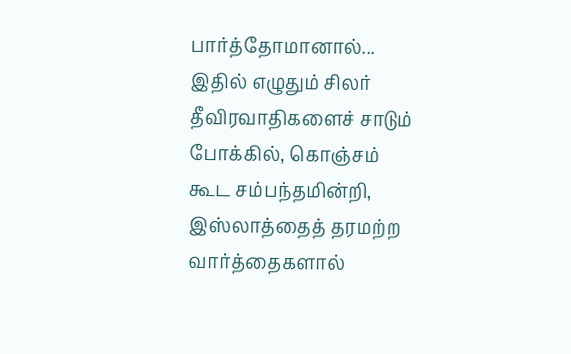பார்த்தோமானால்... இதில் எழுதும் சிலர் தீவிரவாதிகளைச் சாடும் போக்கில், கொஞ்சம் கூட சம்பந்தமின்றி, இஸ்லாத்தைத் தரமற்ற வார்த்தைகளால்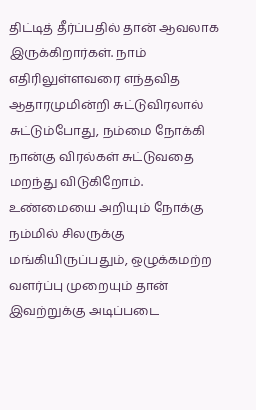திட்டித் தீர்ப்பதில் தான் ஆவலாக இருக்கிறார்கள். நாம் எதிரிலுள்ளவரை எந்தவித ஆதாரமுமின்றி சுட்டுவிரலால் சுட்டும்போது, நம்மை நோக்கி நான்கு விரல்கள் சுட்டுவதை மறந்து விடுகிறோம். உண்மையை அறியும் நோக்கு நம்மில் சிலருக்கு மங்கியிருப்பதும், ஒழுக்கமற்ற வளர்ப்பு முறையும் தான் இவற்றுக்கு அடிப்படை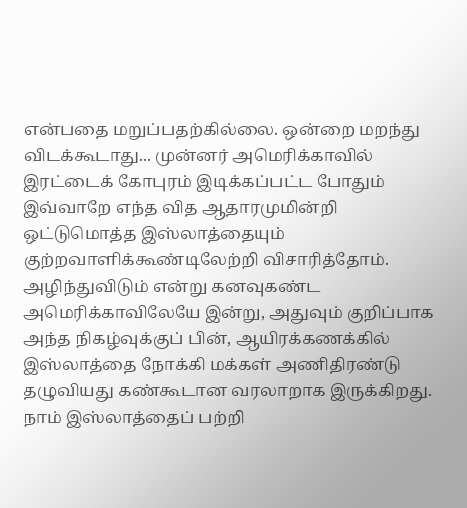என்பதை மறுப்பதற்கில்லை. ஒன்றை ம‌ற‌ந்து விட‌க்கூடாது... முன்ன‌ர் அமெரிக்காவில் இர‌ட்டைக் கோபுர‌ம் இடிக்க‌ப்ப‌ட்ட‌ போதும் இவ்வாறே எந்த‌ வித‌ ஆதார‌முமின்றி ஒட்டுமொத்த‌ இஸ்லாத்தையும் குற்ற‌வாளிக்கூண்டிலேற்றி விசாரித்தோம். அழிந்துவிடும் என்று க‌ன‌வுக‌ண்ட‌ அமெரிக்காவிலேயே இன்று, அதுவும் குறிப்பாக‌ அந்த‌ நிக‌ழ்வுக்குப் பின், ஆயிர‌க்க‌ண‌க்கில் இஸ்லாத்தை நோக்கி ம‌க்க‌ள் அணிதிர‌ண்டு த‌ழுவிய‌து க‌ண்கூடான‌ வ‌ர‌லாறாக‌ இருக்கிற‌து. நாம் இஸ்லாத்தைப் ப‌ற்றி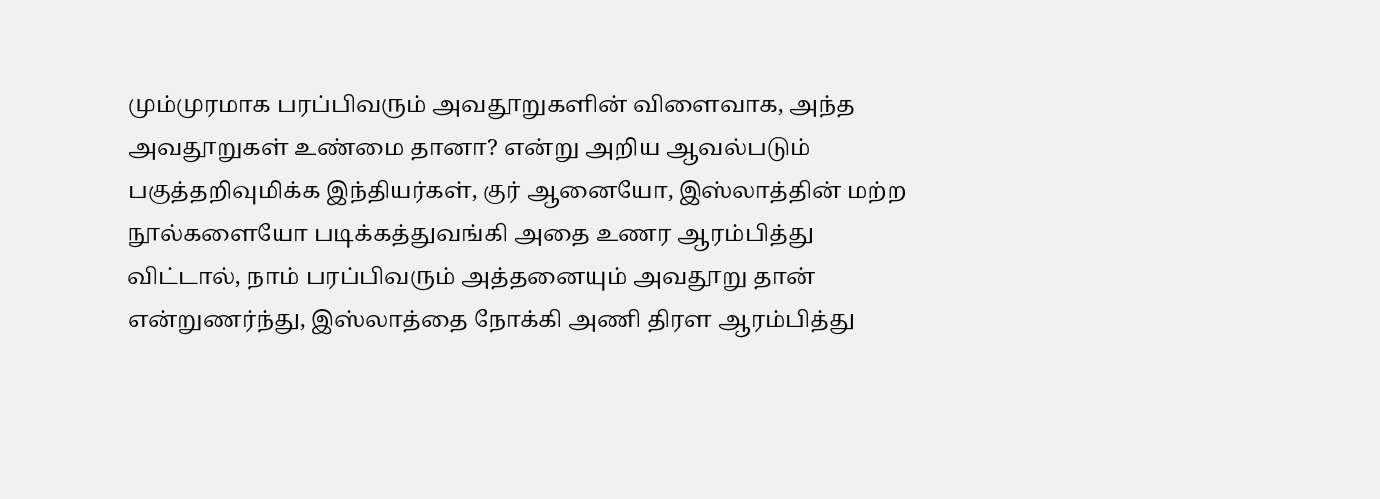மும்முரமாக ப‌ர‌ப்பிவ‌ரும் அவ‌தூறுக‌ளின் விளைவாக‌, அந்த அவதூறுகள் உண்மை தானா? என்று அறிய‌ ஆவ‌ல்ப‌டும் ப‌குத்த‌றிவுமிக்க‌ இந்திய‌ர்கள், குர் ஆனையோ, இஸ்லாத்தின் ம‌ற்ற‌ நூல்க‌ளையோ ப‌டிக்க‌த்துவ‌ங்கி அதை உண‌ர‌ ஆர‌ம்பித்து விட்டால், நாம் ப‌ர‌ப்பிவ‌ரும் அத்த‌னையும் அவ‌தூறு தான் என்றுண‌ர்ந்து, இஸ்லாத்தை நோக்கி அணி திர‌ள‌ ஆர‌ம்பித்து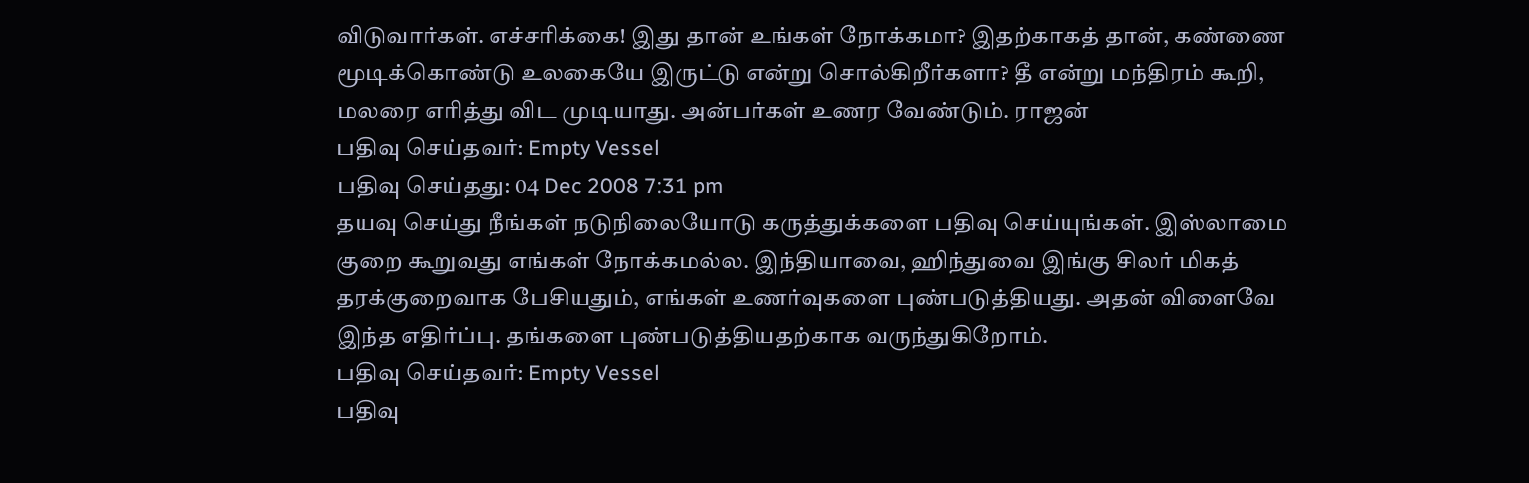விடுவார்க‌ள். எச்ச‌ரிக்கை! இது தான் உங்க‌ள் நோக்க‌மா? இத‌ற்காக‌த் தான், க‌ண்ணை மூடிக்கொண்டு உல‌கையே இருட்டு என்று சொல்கிறீர்க‌ளா? தீ என்று ம‌ந்திர‌ம் கூறி, ம‌ல‌ரை எரித்து விட‌ முடியாது. அன்ப‌ர்க‌ள் உண‌ர‌ வேண்டும். ராஜ‌ன்
பதிவு செய்தவர்: Empty Vessel
பதிவு செய்தது: 04 Dec 2008 7:31 pm
தயவு செய்து நீங்கள் நடுநிலையோடு கருத்துக்களை பதிவு செய்யுங்கள். இஸ்லாமை குறை கூறுவது எங்கள் நோக்கமல்ல. இந்தியாவை, ஹிந்துவை இங்கு சிலர் மிகத் தரக்குறைவாக பேசியதும், எங்கள் உணர்வுகளை புண்படுத்தியது. அதன் விளைவே இந்த எதிர்ப்பு. தங்களை புண்படுத்தியதற்காக வருந்துகிறோம்.
பதிவு செய்தவர்: Empty Vessel
பதிவு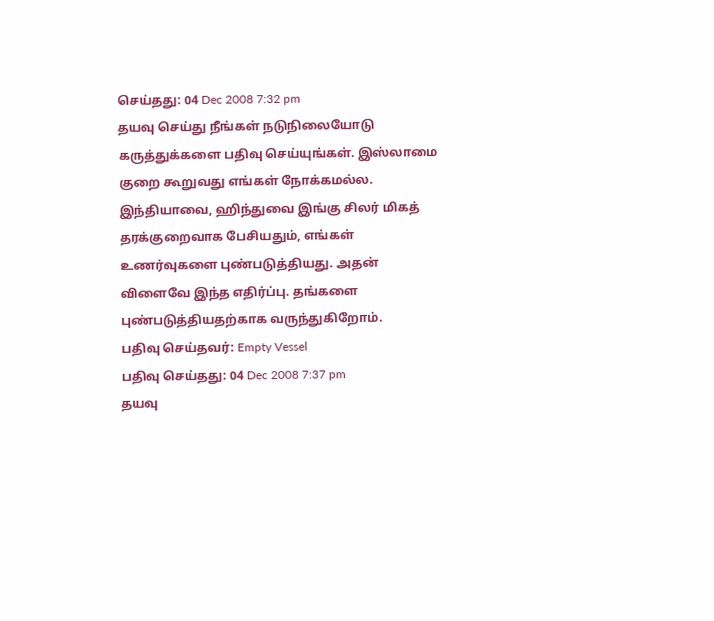செய்தது: 04 Dec 2008 7:32 pm
தயவு செய்து நீங்கள் நடுநிலையோடு கருத்துக்களை பதிவு செய்யுங்கள். இஸ்லாமை குறை கூறுவது எங்கள் நோக்கமல்ல. இந்தியாவை, ஹிந்துவை இங்கு சிலர் மிகத் தரக்குறைவாக பேசியதும், எங்கள் உணர்வுகளை புண்படுத்தியது. அதன் விளைவே இந்த எதிர்ப்பு. தங்களை புண்படுத்தியதற்காக வருந்துகிறோம்.
பதிவு செய்தவர்: Empty Vessel
பதிவு செய்தது: 04 Dec 2008 7:37 pm
தயவு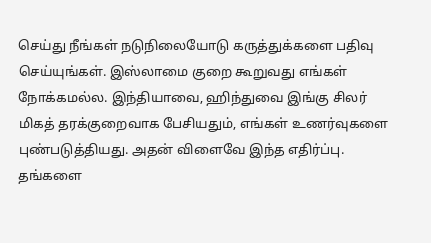செய்து நீங்கள் நடுநிலையோடு கருத்துக்களை பதிவு செய்யுங்கள். இஸ்லாமை குறை கூறுவது எங்கள் நோக்கமல்ல. இந்தியாவை, ஹிந்துவை இங்கு சிலர் மிகத் தரக்குறைவாக பேசியதும், எங்கள் உணர்வுகளை புண்படுத்தியது. அதன் விளைவே இந்த எதிர்ப்பு. தங்களை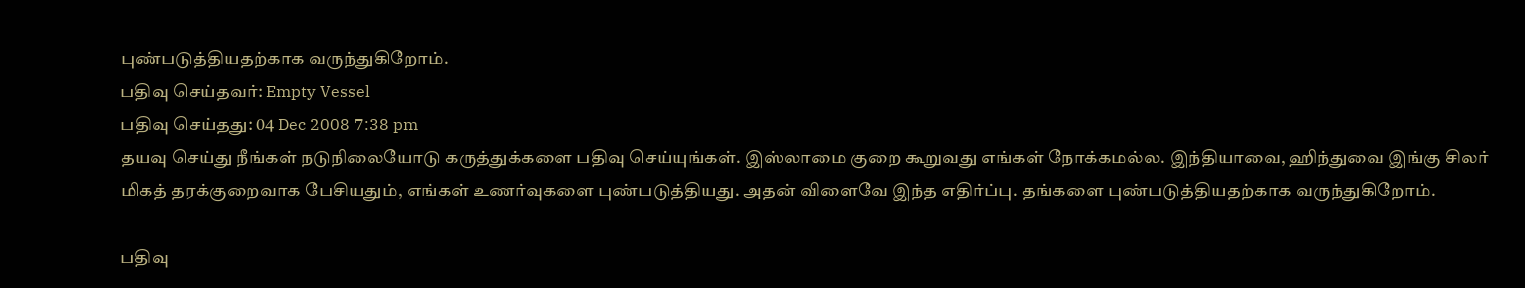புண்படுத்தியதற்காக வருந்துகிறோம்.
பதிவு செய்தவர்: Empty Vessel
பதிவு செய்தது: 04 Dec 2008 7:38 pm
தயவு செய்து நீங்கள் நடுநிலையோடு கருத்துக்களை பதிவு செய்யுங்கள். இஸ்லாமை குறை கூறுவது எங்கள் நோக்கமல்ல. இந்தியாவை, ஹிந்துவை இங்கு சிலர் மிகத் தரக்குறைவாக பேசியதும், எங்கள் உணர்வுகளை புண்படுத்தியது. அதன் விளைவே இந்த எதிர்ப்பு. தங்களை புண்படுத்தியதற்காக வருந்துகிறோம்.

பதிவு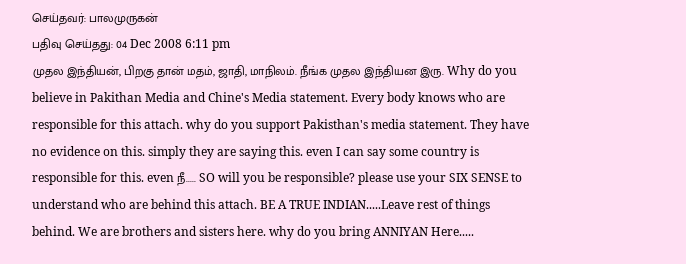செய்தவர்: பாலமுருகன்
பதிவு செய்தது: 04 Dec 2008 6:11 pm
முதல இந்தியன், பிறகு தான் மதம், ஜாதி, மாநிலம். நீங்க முதல இந்தியன இரு. Why do you believe in Pakithan Media and Chine's Media statement. Every body knows who are responsible for this attach. why do you support Pakisthan's media statement. They have no evidence on this. simply they are saying this. even I can say some country is responsible for this. even நீ..... SO will you be responsible? please use your SIX SENSE to understand who are behind this attach. BE A TRUE INDIAN.....Leave rest of things behind. We are brothers and sisters here. why do you bring ANNIYAN Here.....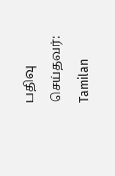பதிவு செய்தவர்: Tamilan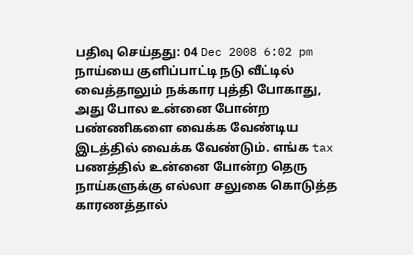பதிவு செய்தது: 04 Dec 2008 6:02 pm
நாய்யை குளிப்பாட்டி நடு வீட்டில் வைத்தாலும் நக்கார புத்தி போகாது, அது போல உன்னை போன்ற பண்ணிகளை வைக்க வேண்டிய இடத்தில் வைக்க வேண்டும். எங்க tax பணத்தில் உன்னை போன்ற தெரு நாய்களுக்கு எல்லா சலுகை கொடுத்த காரணத்தால்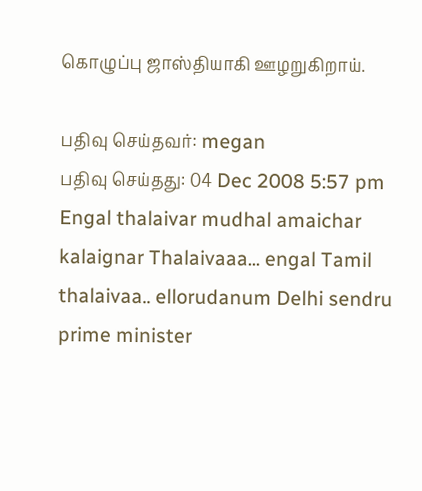கொழுப்பு ஜாஸ்தியாகி ஊழறுகிறாய்.

பதிவு செய்தவர்: megan
பதிவு செய்தது: 04 Dec 2008 5:57 pm
Engal thalaivar mudhal amaichar kalaignar Thalaivaaa... engal Tamil thalaivaa.. ellorudanum Delhi sendru prime minister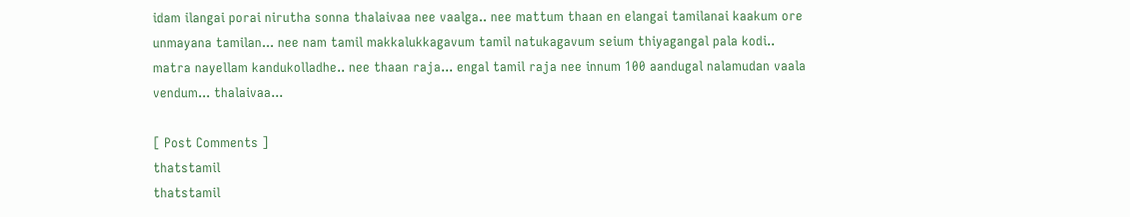idam ilangai porai nirutha sonna thalaivaa nee vaalga.. nee mattum thaan en elangai tamilanai kaakum ore unmayana tamilan... nee nam tamil makkalukkagavum tamil natukagavum seium thiyagangal pala kodi.. matra nayellam kandukolladhe.. nee thaan raja... engal tamil raja nee innum 100 aandugal nalamudan vaala vendum... thalaivaa...

[ Post Comments ]
thatstamil
thatstamil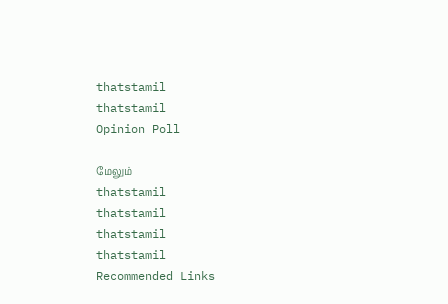thatstamil
thatstamil
Opinion Poll

மேலும்
thatstamil
thatstamil
thatstamil
thatstamil
Recommended Links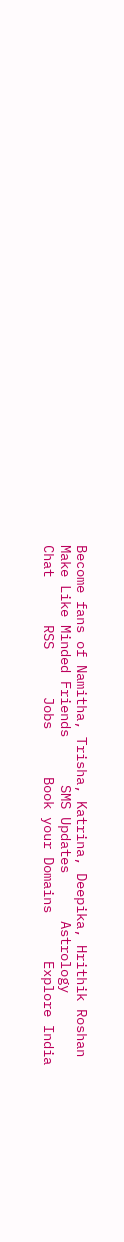Become fans of Namitha, Trisha, Katrina, Deepika, Hrithik Roshan      Make Like Minded Friends      SMS Updates      Astrology      Chat      RSS      Jobs      Book your Domains      Explore India